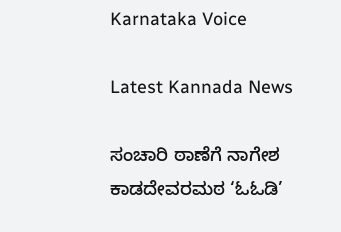Karnataka Voice

Latest Kannada News

ಸಂಚಾರಿ ಠಾಣೆಗೆ ನಾಗೇಶ ಕಾಡದೇವರಮಠ ‘ಓಓಡಿ’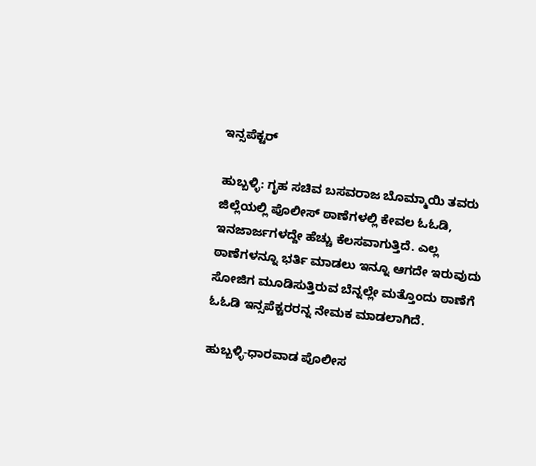ಇನ್ಸಪೆಕ್ಟರ್

ಹುಬ್ಬಳ್ಳಿ: ಗೃಹ ಸಚಿವ ಬಸವರಾಜ ಬೊಮ್ಮಾಯಿ ತವರು ಜಿಲ್ಲೆಯಲ್ಲಿ ಪೊಲೀಸ್ ಠಾಣೆಗಳಲ್ಲಿ ಕೇವಲ ಓಓಡಿ, ಇನಜಾರ್ಜಗಳದ್ದೇ ಹೆಚ್ಚು ಕೆಲಸವಾಗುತ್ತಿದೆ. ಎಲ್ಲ ಠಾಣೆಗಳನ್ನೂ ಭರ್ತಿ ಮಾಡಲು ಇನ್ನೂ ಆಗದೇ ಇರುವುದು ಸೋಜಿಗ ಮೂಡಿಸುತ್ತಿರುವ ಬೆನ್ನಲ್ಲೇ ಮತ್ತೊಂದು ಠಾಣೆಗೆ ಓಓಡಿ ಇನ್ಸಪೆಕ್ಟರರನ್ನ ನೇಮಕ ಮಾಡಲಾಗಿದೆ.

ಹುಬ್ಬಳ್ಳಿ-ಧಾರವಾಡ ಪೊಲೀಸ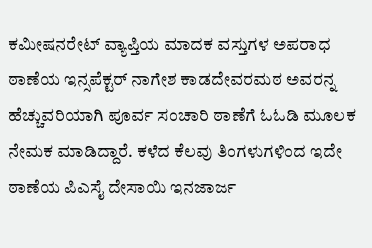ಕಮೀಷನರೇಟ್ ವ್ಯಾಪ್ತಿಯ ಮಾದಕ ವಸ್ತುಗಳ ಅಪರಾಧ ಠಾಣೆಯ ಇನ್ಸಪೆಕ್ಟರ್ ನಾಗೇಶ ಕಾಡದೇವರಮಠ ಅವರನ್ನ ಹೆಚ್ಚುವರಿಯಾಗಿ ಪೂರ್ವ ಸಂಚಾರಿ ಠಾಣೆಗೆ ಓಓಡಿ ಮೂಲಕ ನೇಮಕ ಮಾಡಿದ್ದಾರೆ. ಕಳೆದ ಕೆಲವು ತಿಂಗಳುಗಳಿಂದ ಇದೇ ಠಾಣೆಯ ಪಿಎಸೈ ದೇಸಾಯಿ ಇನಜಾರ್ಜ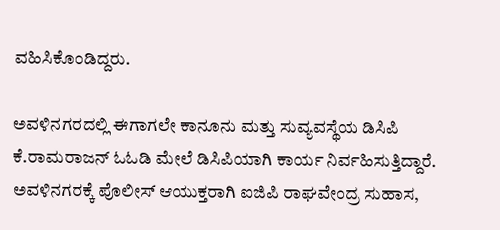ವಹಿಸಿಕೊಂಡಿದ್ದರು.

ಅವಳಿನಗರದಲ್ಲಿ ಈಗಾಗಲೇ ಕಾನೂನು ಮತ್ತು ಸುವ್ಯವಸ್ಥೆಯ ಡಿಸಿಪಿ ಕೆ.ರಾಮರಾಜನ್ ಓಓಡಿ ಮೇಲೆ ಡಿಸಿಪಿಯಾಗಿ ಕಾರ್ಯ ನಿರ್ವಹಿಸುತ್ತಿದ್ದಾರೆ. ಅವಳಿನಗರಕ್ಕೆ ಪೊಲೀಸ್ ಆಯುಕ್ತರಾಗಿ ಐಜಿಪಿ ರಾಘವೇಂದ್ರ ಸುಹಾಸ,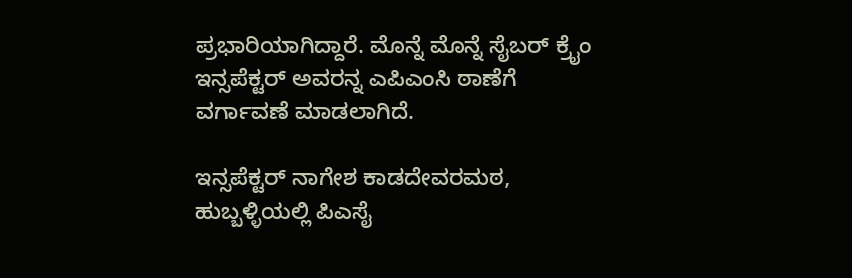ಪ್ರಭಾರಿಯಾಗಿದ್ದಾರೆ. ಮೊನ್ನೆ ಮೊನ್ನೆ ಸೈಬರ್ ಕ್ರೈಂ ಇನ್ಸಪೆಕ್ಟರ್ ಅವರನ್ನ ಎಪಿಎಂಸಿ ಠಾಣೆಗೆ ವರ್ಗಾವಣೆ ಮಾಡಲಾಗಿದೆ.

ಇನ್ಸಪೆಕ್ಟರ್ ನಾಗೇಶ ಕಾಡದೇವರಮಠ, ಹುಬ್ಬಳ್ಳಿಯಲ್ಲಿ ಪಿಎಸೈ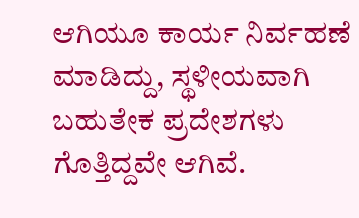ಆಗಿಯೂ ಕಾರ್ಯ ನಿರ್ವಹಣೆ ಮಾಡಿದ್ದು, ಸ್ಥಳೀಯವಾಗಿ ಬಹುತೇಕ ಪ್ರದೇಶಗಳು ಗೊತ್ತಿದ್ದವೇ ಆಗಿವೆ.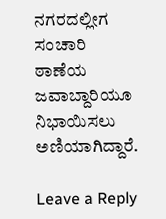ನಗರದಲ್ಲೀಗ ಸಂಚಾರಿ ಠಾಣೆಯ ಜವಾಬ್ದಾರಿಯೂ ನಿಭಾಯಿಸಲು ಅಣಿಯಾಗಿದ್ದಾರೆ.

Leave a Reply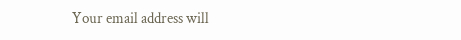Your email address will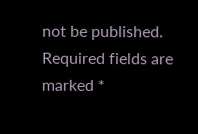not be published. Required fields are marked *